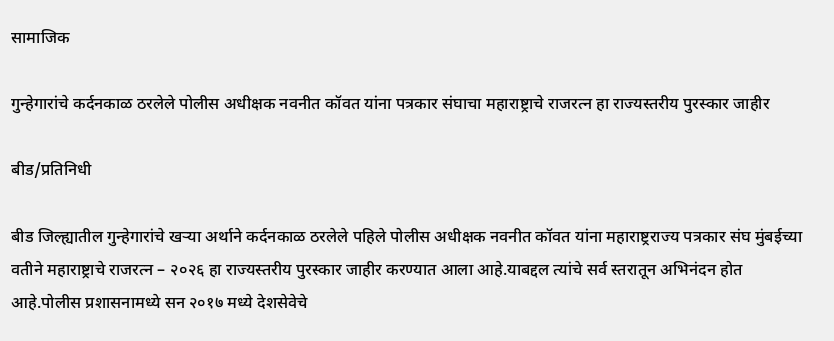सामाजिक

गुन्हेगारांचे कर्दनकाळ ठरलेले पोलीस अधीक्षक नवनीत कॉवत यांना पत्रकार संघाचा महाराष्ट्राचे राजरत्न हा राज्यस्तरीय पुरस्कार जाहीर

बीड/प्रतिनिधी

बीड जिल्ह्यातील गुन्हेगारांचे खऱ्या अर्थाने कर्दनकाळ ठरलेले पहिले पोलीस अधीक्षक नवनीत कॉवत यांना महाराष्ट्रराज्य पत्रकार संघ मुंबईच्या वतीने महाराष्ट्राचे राजरत्न – २०२६ हा राज्यस्तरीय पुरस्कार जाहीर करण्यात आला आहे.याबद्दल त्यांचे सर्व स्तरातून अभिनंदन होत आहे.पोलीस प्रशासनामध्ये सन २०१७ मध्ये देशसेवेचे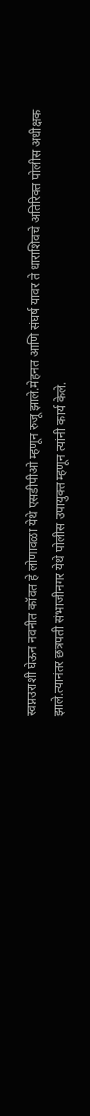स्वप्नउराशी घेऊन नवनीत कॉवत हे लोणावळा येथे एसडीपीओ म्हणून रुजू झाले.मेहनत आणि संघर्ष यावर ते धाराशिवचे अतिरिक्त पोलीस अधीक्षक झाले.त्यानंतर छत्रपती संभाजीनगर येथे पोलीस उपायुक्त म्हणून त्यांनी कार्य केले.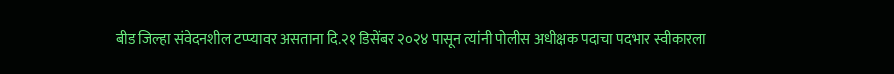बीड जिल्हा संवेदनशील टप्प्यावर असताना दि.२१ डिसेंबर २०२४ पासून त्यांनी पोलीस अधीक्षक पदाचा पदभार स्वीकारला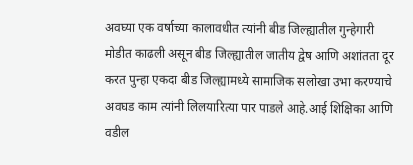अवघ्या एक वर्षाच्या कालावधीत त्यांनी बीड जिल्ह्यातील गुन्हेगारी मोडीत काढली असून बीड जिल्ह्यातील जातीय द्वेष आणि अशांतता दूर करत पुन्हा एकदा बीड जिल्ह्यामध्ये सामाजिक सलोखा उभा करण्याचे अवघड काम त्यांनी लिलयारित्या पार पाडले आहे.आई शिक्षिका आणि वडील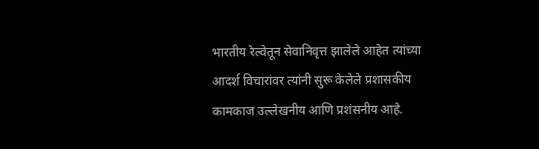भारतीय रेल्वेतून सेवानिवृत्त झालेले आहेत त्यांच्या आदर्श विचारांवर त्यांनी सुरू केलेले प्रशासकीय कामकाज उल्लेखनीय आणि प्रशंसनीय आहे.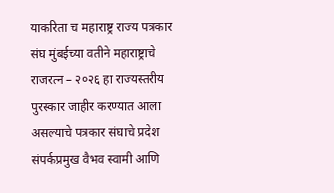याकरिता च महाराष्ट्र राज्य पत्रकार संघ मुंबईच्या वतीने महाराष्ट्राचे राजरत्न – २०२६ हा राज्यस्तरीय पुरस्कार जाहीर करण्यात आला असल्याचे पत्रकार संघाचे प्रदेश संपर्कप्रमुख वैभव स्वामी आणि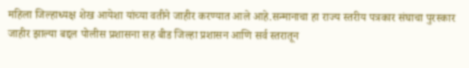महिला जिल्हाध्यक्ष शेख आयेशा यांच्या वतीने जाहीर करण्यात आले आहे.सन्मानाचा हा राज्य स्तरीय पत्रकार संघाचा पुरस्कार जाहीर झाल्या बद्दल पोलीस प्रशासना सह बीड जिल्हा प्रशासन आणि सर्व स्तरातून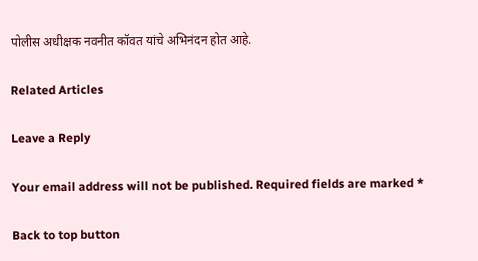पोलीस अधीक्षक नवनीत कॉवत यांचे अभिनंदन होत आहे.

Related Articles

Leave a Reply

Your email address will not be published. Required fields are marked *

Back to top button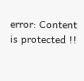error: Content is protected !!